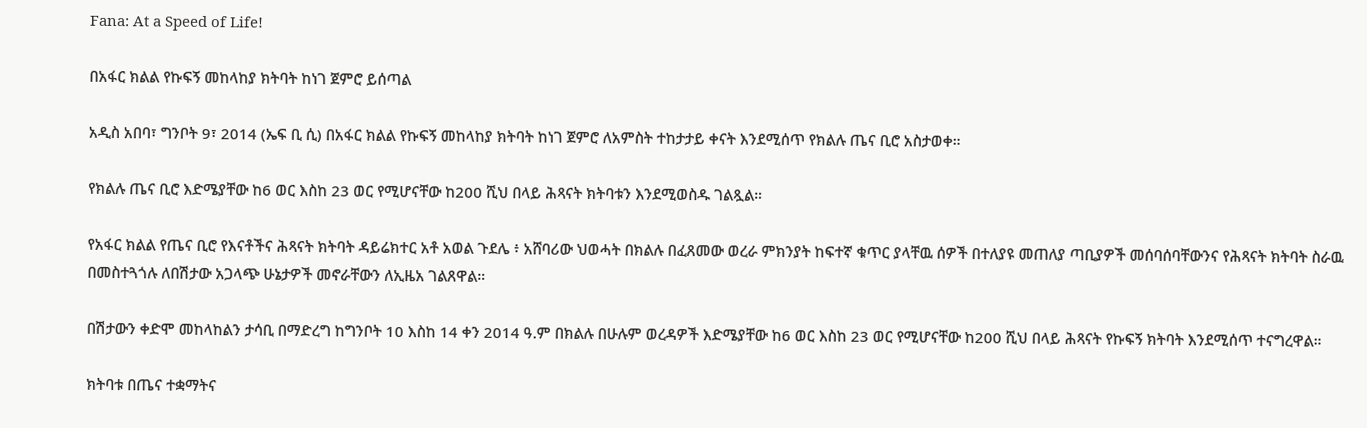Fana: At a Speed of Life!

በአፋር ክልል የኩፍኝ መከላከያ ክትባት ከነገ ጀምሮ ይሰጣል

አዲስ አበባ፣ ግንቦት 9፣ 2014 (ኤፍ ቢ ሲ) በአፋር ክልል የኩፍኝ መከላከያ ክትባት ከነገ ጀምሮ ለአምስት ተከታታይ ቀናት እንደሚሰጥ የክልሉ ጤና ቢሮ አስታወቀ።

የክልሉ ጤና ቢሮ እድሜያቸው ከ6 ወር እስከ 23 ወር የሚሆናቸው ከ200 ሺህ በላይ ሕጻናት ክትባቱን እንደሚወስዱ ገልጿል።

የአፋር ክልል የጤና ቢሮ የእናቶችና ሕጻናት ክትባት ዳይሬክተር አቶ አወል ጉደሌ ፥ አሸባሪው ህወሓት በክልሉ በፈጸመው ወረራ ምክንያት ከፍተኛ ቁጥር ያላቸዉ ሰዎች በተለያዩ መጠለያ ጣቢያዎች መሰባሰባቸውንና የሕጻናት ክትባት ስራዉ በመስተጓጎሉ ለበሽታው አጋላጭ ሁኔታዎች መኖራቸውን ለኢዜአ ገልጸዋል።

በሽታውን ቀድሞ መከላከልን ታሳቢ በማድረግ ከግንቦት 10 እስከ 14 ቀን 2014 ዓ.ም በክልሉ በሁሉም ወረዳዎች እድሜያቸው ከ6 ወር እስከ 23 ወር የሚሆናቸው ከ200 ሺህ በላይ ሕጻናት የኩፍኝ ክትባት እንደሚሰጥ ተናግረዋል።

ክትባቱ በጤና ተቋማትና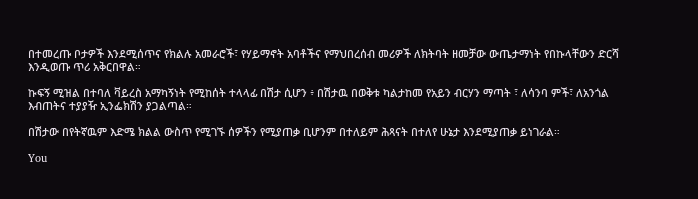በተመረጡ ቦታዎች እንደሚሰጥና የክልሉ አመራሮች፣ የሃይማኖት አባቶችና የማህበረሰብ መሪዎች ለክትባት ዘመቻው ውጤታማነት የበኩላቸውን ድርሻ እንዲወጡ ጥሪ አቅርበዋል።

ኩፍኝ ሚዝል በተባለ ቫይረስ አማካኝነት የሚከሰት ተላላፊ በሽታ ሲሆን ፥ በሽታዉ በወቅቱ ካልታከመ የአይን ብርሃን ማጣት ፣ ለሳንባ ምች፣ ለአንጎል እብጠትና ተያያዥ ኢንፌክሽን ያጋልጣል።

በሽታው በየትኛዉም እድሜ ክልል ውስጥ የሚገኙ ሰዎችን የሚያጠቃ ቢሆንም በተለይም ሕጻናት በተለየ ሁኔታ እንደሚያጠቃ ይነገራል።

You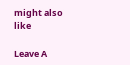might also like

Leave A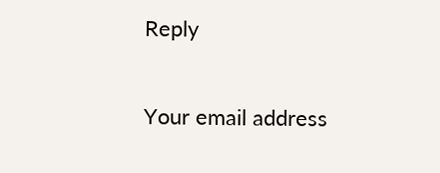Reply

Your email address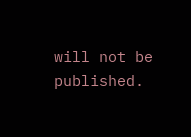will not be published.